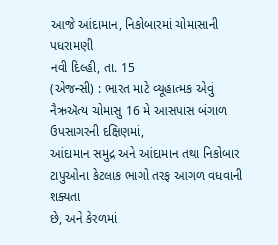આજે આંદામાન, નિકોબારમાં ચોમાસાની પધરામણી
નવી દિલ્હી, તા. 15
(એજન્સી) : ભારત માટે વ્યૂહાત્મક એવું નૈઋઍત્ય ચોમાસુ 16 મે આસપાસ બંગાળ ઉપસાગરની દક્ષિણમાં,
આંદામાન સમુદ્ર અને આંદામાન તથા નિકોબાર ટાપુઓના કેટલાક ભાગો તરફ આગળ વધવાની શક્યતા
છે, અને કેરળમાં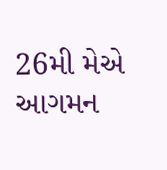26મી મેએ આગમન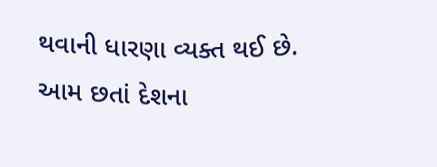થવાની ધારણા વ્યક્ત થઈ છે. આમ છતાં દેશના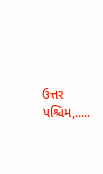ઉત્તર પશ્ચિમ,.....